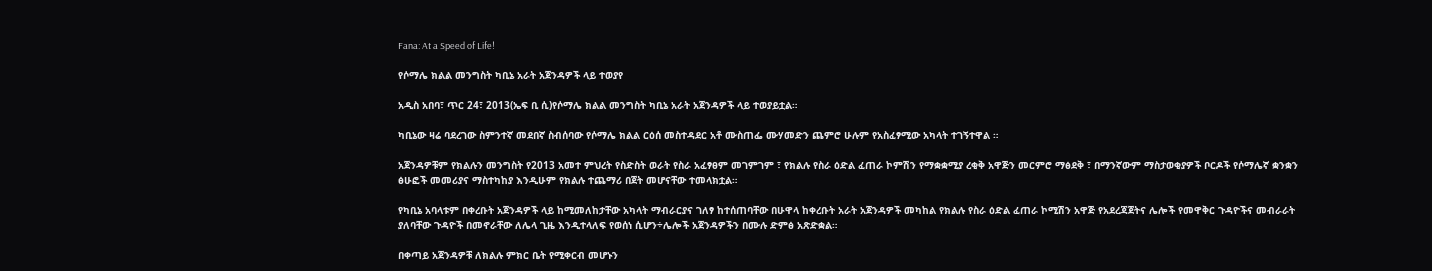Fana: At a Speed of Life!

የሶማሌ ክልል መንግስት ካቢኔ አራት አጀንዳዎች ላይ ተወያየ

አዲስ አበባ፣ ጥር 24፣ 2013(ኤፍ ቢ ሲ)የሶማሌ ክልል መንግስት ካቢኔ አራት አጀንዳዎች ላይ ተወያይቷል።

ካቢኔው ዛሬ ባደረገው ስምንተኛ መደበኛ ስብሰባው የሶማሌ ክልል ርዕሰ መስተዳደር አቶ ሙስጠፌ ሙሃመድን ጨምሮ ሁሉም የአስፈፃሚው አካላት ተገኝተዋል ።

አጀንዳዎቹም የክልሉን መንግስት የ2013 አመተ ምህረት የስድስት ወራት የስራ አፈፃፀም መገምገም ፣ የክልሉ የስራ ዕድል ፈጠራ ኮምሽን የማቋቋሚያ ረቂቅ አዋጅን መርምሮ ማፅደቅ ፣ በማንኛውም ማስታወቂያዎች ቦርዶች የሶማሌኛ ቋንቋን ፅሁፎች መመሪያና ማስተካከያ እንዲሁም የክልሉ ተጨማሪ በጀት መሆናቸው ተመላክቷል።

የካቢኔ አባላቱም በቀረቡት አጀንዳዎች ላይ ከሚመለከታቸው አካላት ማብራርያና ገለፃ ከተሰጠባቸው በሁዋላ ከቀረቡት አራት አጀንዳዎች መካከል የክልሉ የስራ ዕድል ፈጠራ ኮሚሽን አዋጅ የአደረጃጀትና ሌሎች የመዋቅር ጉዳዮችና መብራራት ያለባቸው ጉዳዮች በመኖራቸው ለሌላ ጊዜ እንዲተላለፍ የወሰነ ሲሆን÷ሌሎች አጀንዳዎችን በሙሉ ድምፅ አጽድቋል።

በቀጣይ አጀንዳዎቹ ለክልሉ ምክር ቤት የሚቀርብ መሆኑን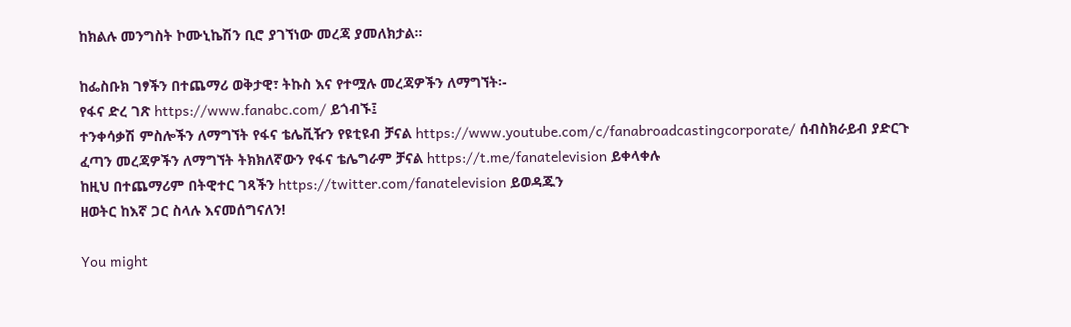ከክልሉ መንግስት ኮሙኒኬሽን ቢሮ ያገኘነው መረጃ ያመለክታል።

ከፌስቡክ ገፃችን በተጨማሪ ወቅታዊ፣ ትኩስ እና የተሟሉ መረጃዎችን ለማግኘት፡-
የፋና ድረ ገጽ https://www.fanabc.com/ ይጎብኙ፤
ተንቀሳቃሽ ምስሎችን ለማግኘት የፋና ቴሌቪዥን የዩቲዩብ ቻናል https://www.youtube.com/c/fanabroadcastingcorporate/ ሰብስክራይብ ያድርጉ
ፈጣን መረጃዎችን ለማግኘት ትክክለኛውን የፋና ቴሌግራም ቻናል https://t.me/fanatelevision ይቀላቀሉ
ከዚህ በተጨማሪም በትዊተር ገጻችን https://twitter.com/fanatelevision ይወዳጁን
ዘወትር ከእኛ ጋር ስላሉ እናመሰግናለን!

You might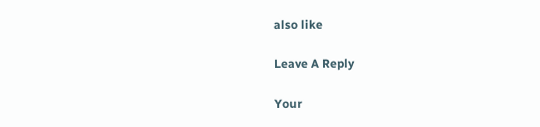also like

Leave A Reply

Your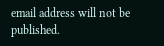email address will not be published.